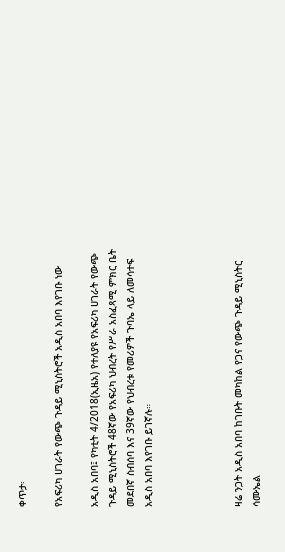ቀጥታ፡

የአፍሪካ ሀገራት የውጭ ጉዳይ ሚኒስትሮች አዲስ አበባ እየገቡ ነው

አዲስ አበባ፤ የካቲት 4/2018(ኢዜአ) የተለያዩ የአፍሪካ ሀገራት የውጭ ጉዳይ ሚኒስትሮች 48ኛው የአፍሪካ ህብረት የሥራ አስፈጻሚ ምክር ቤት መደበኛ ስብሰባ እና 39ኛው የህብረቱ የመሪዎች ጉባኤ ላይ ለመሳተፍ አዲስ አበባ እየገቡ ይገኛሉ።




ዛሬ ንጋት አዲስ አበባ ከገቡት መካከል የጋና የውጭ ጉዳይ ሚኒስትር ሳሙኤል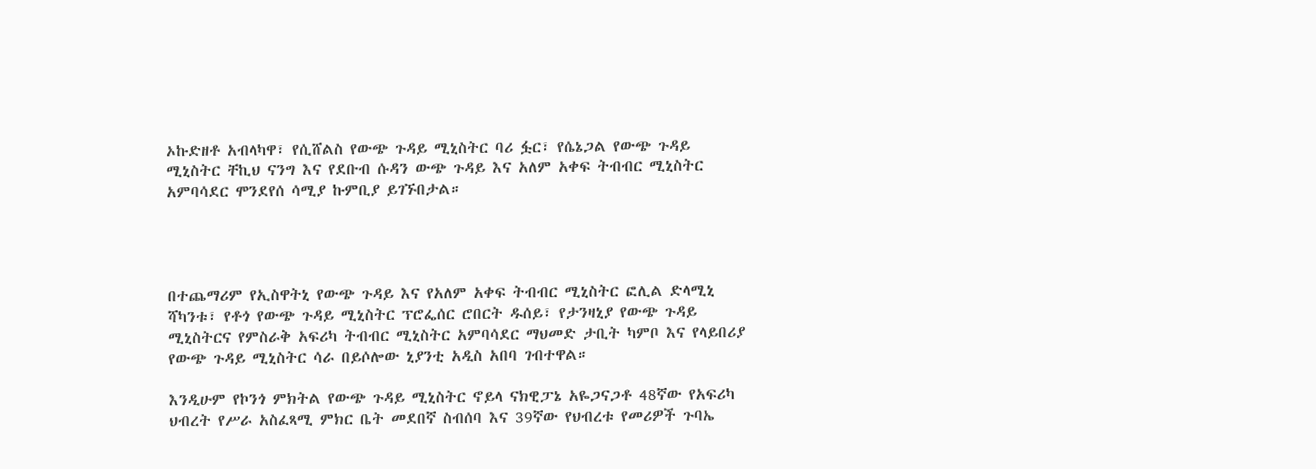ኦኩድዘቶ አብላካዋ፣ የሲሸልስ የውጭ ጉዳይ ሚኒስትር ባሪ ፏር፣ የሴኔጋል የውጭ ጉዳይ ሚኒስትር ቸኪህ ናንግ እና የደቡብ ሱዳን ውጭ ጉዳይ እና አለም አቀፍ ትብብር ሚኒስትር አምባሳደር ሞንደየሰ ሳሚያ ኩምቢያ ይገኙበታል።




በተጨማሪም የኢስዋትኒ የውጭ ጉዳይ እና የአለም አቀፍ ትብብር ሚኒስትር ፎሊል ድላሚኒ ሻካንቱ፣ የቶጎ የውጭ ጉዳይ ሚኒስትር ፕሮፌሰር ሮበርት ዱሰይ፣ የታንዛኒያ የውጭ ጉዳይ ሚኒስትርና የምስራቅ አፍሪካ ትብብር ሚኒስትር አምባሳደር ማህመድ ታቢት ካምቦ እና የላይበሪያ የውጭ ጉዳይ ሚኒስትር ሳራ በይሶሎው ኒያንቲ አዲስ አበባ ገብተዋል።

እንዲሁም የኮንጎ ምክትል የውጭ ጉዳይ ሚኒስትር ኖይላ ናክዊፓኔ አዬጋናጋቶ 48ኛው የአፍሪካ ህብረት የሥራ አስፈጻሚ ምክር ቤት መደበኛ ስብሰባ እና 39ኛው የህብረቱ የመሪዎች ጉባኤ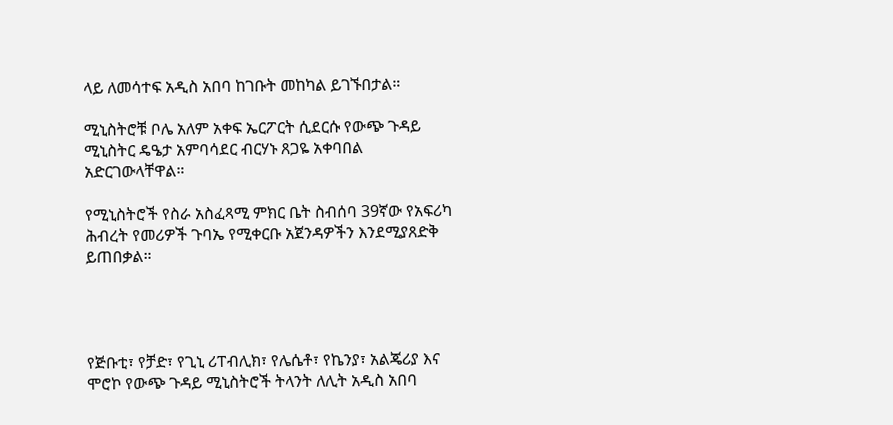ላይ ለመሳተፍ አዲስ አበባ ከገቡት መከካል ይገኙበታል።

ሚኒስትሮቹ ቦሌ አለም አቀፍ ኤርፖርት ሲደርሱ የውጭ ጉዳይ ሚኒስትር ዴዔታ አምባሳደር ብርሃኑ ጸጋዬ አቀባበል አድርገውላቸዋል።

የሚኒስትሮች የስራ አስፈጻሚ ምክር ቤት ስብሰባ 39ኛው የአፍሪካ ሕብረት የመሪዎች ጉባኤ የሚቀርቡ አጀንዳዎችን እንደሚያጸድቅ ይጠበቃል።




የጅቡቲ፣ የቻድ፣ የጊኒ ሪፐብሊክ፣ የሌሴቶ፣ የኬንያ፣ አልጄሪያ እና ሞሮኮ የውጭ ጉዳይ ሚኒስትሮች ትላንት ለሊት አዲስ አበባ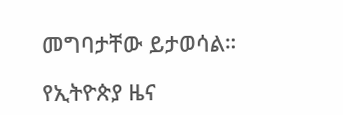መግባታቸው ይታወሳል።

የኢትዮጵያ ዜና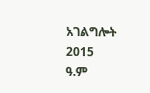አገልግሎት
2015
ዓ.ም